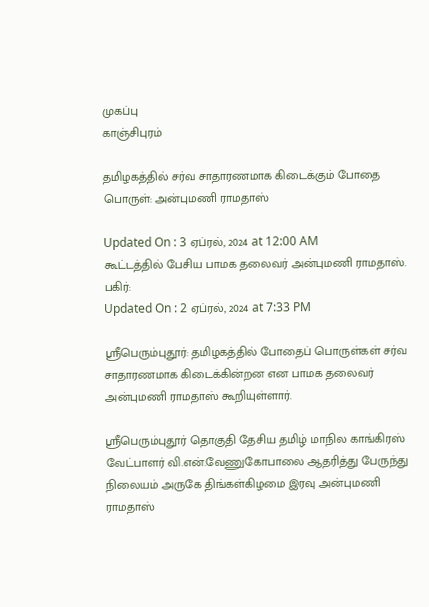முகப்பு
காஞ்சிபுரம்

தமிழகத்தில் சர்வ சாதாரணமாக கிடைக்கும் போதை பொருள்: அன்புமணி ராமதாஸ்

Updated On : 3 ஏப்ரல், 2024 at 12:00 AM
கூட்டத்தில் பேசிய பாமக தலைவர் அன்புமணி ராமதாஸ்.
பகிர்:
Updated On : 2 ஏப்ரல், 2024 at 7:33 PM

ஸ்ரீபெரும்புதூர்: தமிழகத்தில் போதைப் பொருள்கள் சர்வ சாதாரணமாக கிடைக்கின்றன என பாமக தலைவர் அன்புமணி ராமதாஸ் கூறியுள்ளார்.

ஸ்ரீபெரும்புதூர் தொகுதி தேசிய தமிழ் மாநில காங்கிரஸ் வேட்பாளர் வி.என்.வேணுகோபாலை ஆதரித்து பேருந்து நிலையம் அருகே திங்கள்கிழமை இரவு அன்புமணி ராமதாஸ்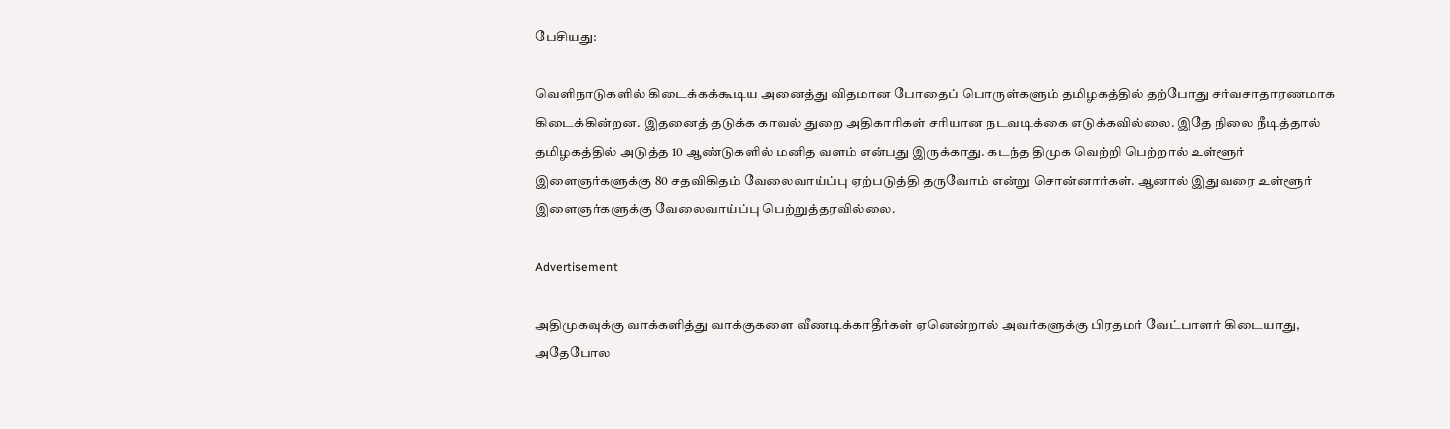பேசியது:

வெளிநாடுகளில் கிடைக்கக்கூடிய அனைத்து விதமான போதைப் பொருள்களும் தமிழகத்தில் தற்போது சர்வசாதாரணமாக கிடைக்கின்றன. இதனைத் தடுக்க காவல் துறை அதிகாரிகள் சரியான நடவடிக்கை எடுக்கவில்லை. இதே நிலை நீடித்தால் தமிழகத்தில் அடுத்த 10 ஆண்டுகளில் மனித வளம் என்பது இருக்காது. கடந்த திமுக வெற்றி பெற்றால் உள்ளூர் இளைஞர்களுக்கு 80 சதவிகிதம் வேலைவாய்ப்பு ஏற்படுத்தி தருவோம் என்று சொன்னார்கள். ஆனால் இதுவரை உள்ளூர் இளைஞர்களுக்கு வேலைவாய்ப்பு பெற்றுத்தரவில்லை.

Advertisement

அதிமுகவுக்கு வாக்களித்து வாக்குகளை வீணடிக்காதீர்கள் ஏனென்றால் அவர்களுக்கு பிரதமர் வேட்பாளர் கிடையாது, அதேபோல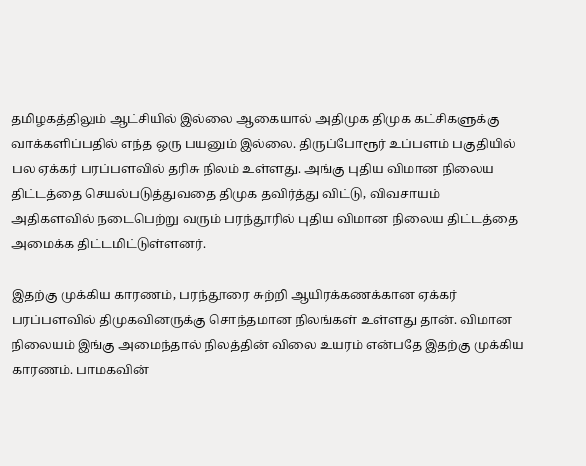தமிழகத்திலும் ஆட்சியில் இல்லை ஆகையால் அதிமுக திமுக கட்சிகளுக்கு வாக்களிப்பதில் எந்த ஒரு பயனும் இல்லை. திருப்போரூர் உப்பளம் பகுதியில் பல ஏக்கர் பரப்பளவில் தரிசு நிலம் உள்ளது. அங்கு புதிய விமான நிலைய திட்டத்தை செயல்படுத்துவதை திமுக தவிர்த்து விட்டு, விவசாயம் அதிகளவில் நடைபெற்று வரும் பரந்தூரில் புதிய விமான நிலைய திட்டத்தை அமைக்க திட்டமிட்டுள்ளனர்.

இதற்கு முக்கிய காரணம், பரந்தூரை சுற்றி ஆயிரக்கணக்கான ஏக்கர் பரப்பளவில் திமுகவினருக்கு சொந்தமான நிலங்கள் உள்ளது தான். விமான நிலையம் இங்கு அமைந்தால் நிலத்தின் விலை உயரம் என்பதே இதற்கு முக்கிய காரணம். பாமகவின்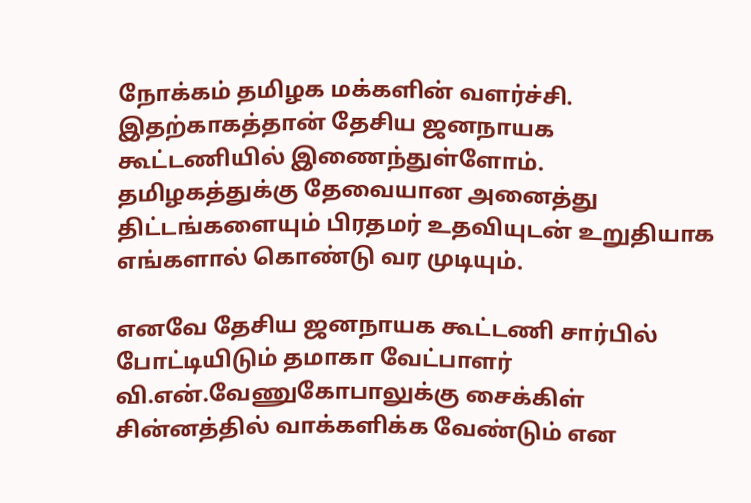நோக்கம் தமிழக மக்களின் வளர்ச்சி. இதற்காகத்தான் தேசிய ஜனநாயக கூட்டணியில் இணைந்துள்ளோம். தமிழகத்துக்கு தேவையான அனைத்து திட்டங்களையும் பிரதமர் உதவியுடன் உறுதியாக எங்களால் கொண்டு வர முடியும்.

எனவே தேசிய ஜனநாயக கூட்டணி சார்பில் போட்டியிடும் தமாகா வேட்பாளர் வி.என்.வேணுகோபாலுக்கு சைக்கிள் சின்னத்தில் வாக்களிக்க வேண்டும் என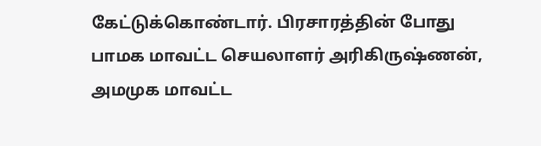கேட்டுக்கொண்டார். பிரசாரத்தின் போது பாமக மாவட்ட செயலாளர் அரிகிருஷ்ணன், அமமுக மாவட்ட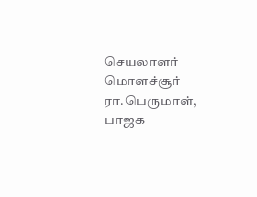செயலாளர் மொளச்சூர் ரா.பெருமாள், பாஜக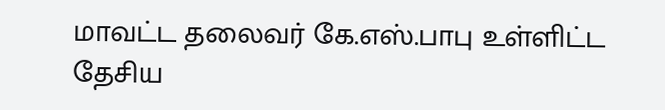மாவட்ட தலைவர் கே.எஸ்.பாபு உள்ளிட்ட தேசிய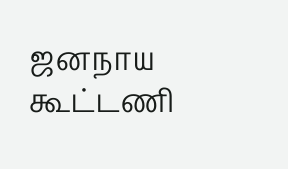ஜனநாய கூட்டணி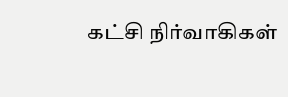கட்சி நிர்வாகிகள்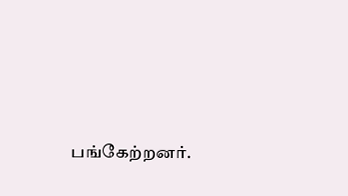பங்கேற்றனர்.